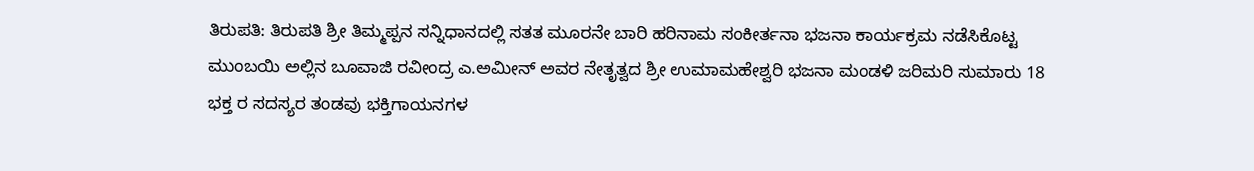ತಿರುಪತಿ: ತಿರುಪತಿ ಶ್ರೀ ತಿಮ್ಮಪ್ಪನ ಸನ್ನಿಧಾನದಲ್ಲಿ ಸತತ ಮೂರನೇ ಬಾರಿ ಹರಿನಾಮ ಸಂಕೀರ್ತನಾ ಭಜನಾ ಕಾರ್ಯಕ್ರಮ ನಡೆಸಿಕೊಟ್ಟ ಮುಂಬಯಿ ಅಲ್ಲಿನ ಬೂವಾಜಿ ರವೀಂದ್ರ ಎ.ಅಮೀನ್ ಅವರ ನೇತೃತ್ವದ ಶ್ರೀ ಉಮಾಮಹೇಶ್ವರಿ ಭಜನಾ ಮಂಡಳಿ ಜರಿಮರಿ ಸುಮಾರು 18 ಭಕ್ತ ರ ಸದಸ್ಯರ ತಂಡವು ಭಕ್ತಿಗಾಯನಗಳ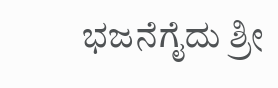ಭಜನೆಗೈದು ಶ್ರೀ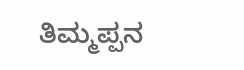ತಿಮ್ಮಪ್ಪನ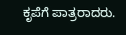ಕೃಪೆಗೆ ಪಾತ್ರರಾದರು.